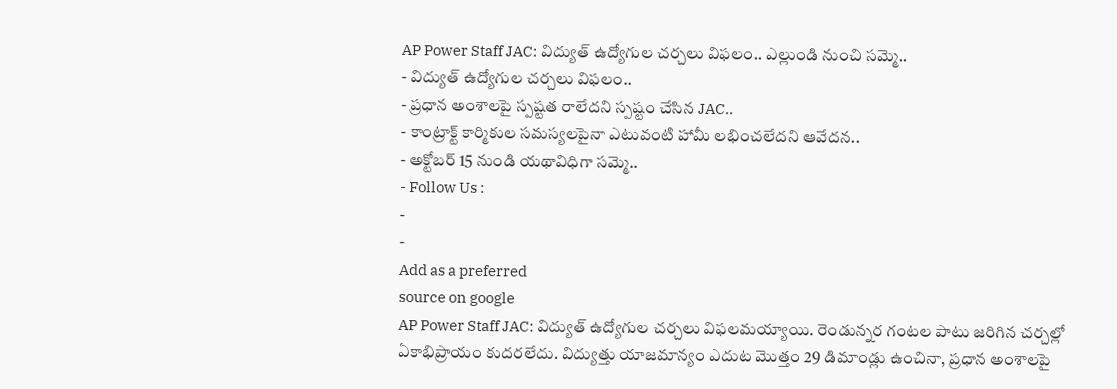AP Power Staff JAC: విద్యుత్ ఉద్యోగుల చర్చలు విఫలం.. ఎల్లుండి నుంచి సమ్మె..
- విద్యుత్ ఉద్యోగుల చర్చలు విఫలం..
- ప్రధాన అంశాలపై స్పష్టత రాలేదని స్పష్టం చేసిన JAC..
- కాంట్రాక్ట్ కార్మికుల సమస్యలపైనా ఎటువంటి హామీ లభించలేదని ఆవేదన..
- అక్టోబర్ 15 నుండి యథావిధిగా సమ్మె..
- Follow Us :
-
-
Add as a preferred
source on google
AP Power Staff JAC: విద్యుత్ ఉద్యోగుల చర్చలు విఫలమయ్యాయి. రెండున్నర గంటల పాటు జరిగిన చర్చల్లో ఏకాభిప్రాయం కుదరలేదు. విద్యుత్తు యాజమాన్యం ఎదుట మొత్తం 29 డిమాండ్లు ఉంచినా, ప్రధాన అంశాలపై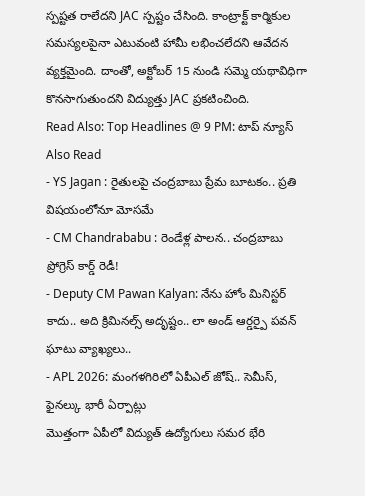స్పష్టత రాలేదని JAC స్పష్టం చేసింది. కాంట్రాక్ట్ కార్మికుల సమస్యలపైనా ఎటువంటి హామీ లభించలేదని ఆవేదన వ్యక్తమైంది. దాంతో, అక్టోబర్ 15 నుండి సమ్మె యథావిధిగా కొనసాగుతుందని విద్యుత్తు JAC ప్రకటించింది.
Read Also: Top Headlines @ 9 PM: టాప్ న్యూస్
Also Read
- YS Jagan : రైతులపై చంద్రబాబు ప్రేమ బూటకం.. ప్రతి విషయంలోనూ మోసమే
- CM Chandrababu : రెండేళ్ల పాలన.. చంద్రబాబు ప్రోగ్రెస్ కార్డ్ రెడీ!
- Deputy CM Pawan Kalyan: నేను హోం మినిస్టర్ కాదు.. అది క్రిమినల్స్ అదృష్టం.. లా అండ్ ఆర్డర్పై పవన్ ఘాటు వ్యాఖ్యలు..
- APL 2026: మంగళగిరిలో ఏపీఎల్ జోష్.. సెమీస్, ఫైనల్కు భారీ ఏర్పాట్లు
మొత్తంగా ఏపీలో విద్యుత్ ఉద్యోగులు సమర భేరి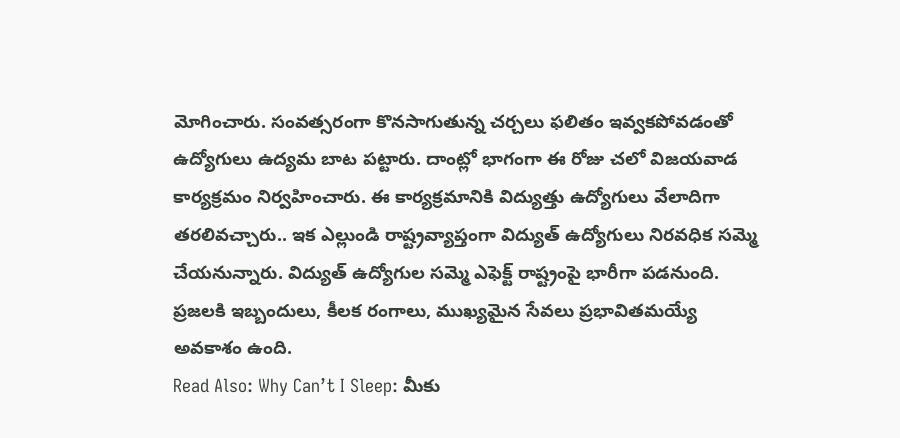మోగించారు. సంవత్సరంగా కొనసాగుతున్న చర్చలు ఫలితం ఇవ్వకపోవడంతో ఉద్యోగులు ఉద్యమ బాట పట్టారు. దాంట్లో భాగంగా ఈ రోజు చలో విజయవాడ కార్యక్రమం నిర్వహించారు. ఈ కార్యక్రమానికి విద్యుత్తు ఉద్యోగులు వేలాదిగా తరలివచ్చారు.. ఇక ఎల్లుండి రాష్ట్రవ్యాప్తంగా విద్యుత్ ఉద్యోగులు నిరవధిక సమ్మె చేయనున్నారు. విద్యుత్ ఉద్యోగుల సమ్మె ఎఫెక్ట్ రాష్ట్రంపై భారీగా పడనుంది. ప్రజలకి ఇబ్బందులు, కీలక రంగాలు, ముఖ్యమైన సేవలు ప్రభావితమయ్యే అవకాశం ఉంది.
Read Also: Why Can’t I Sleep: మీకు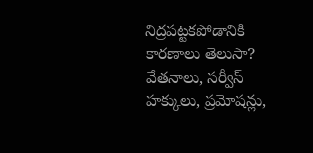నిద్రపట్టకపోడానికి కారణాలు తెలుసా?
వేతనాలు, సర్వీస్ హక్కులు, ప్రమోషన్లు,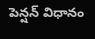పెన్షన్ విధానం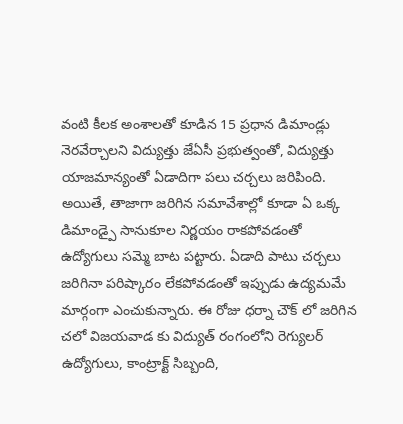వంటి కీలక అంశాలతో కూడిన 15 ప్రధాన డిమాండ్లు నెరవేర్చాలని విద్యుత్తు జేఏసీ ప్రభుత్వంతో, విద్యుత్తు యాజమాన్యంతో ఏడాదిగా పలు చర్చలు జరిపింది. అయితే, తాజాగా జరిగిన సమావేశాల్లో కూడా ఏ ఒక్క డిమాండ్పై సానుకూల నిర్ణయం రాకపోవడంతో ఉద్యోగులు సమ్మె బాట పట్టారు. ఏడాది పాటు చర్చలు జరిగినా పరిష్కారం లేకపోవడంతో ఇప్పుడు ఉద్యమమే మార్గంగా ఎంచుకున్నారు. ఈ రోజు ధర్నా చౌక్ లో జరిగిన చలో విజయవాడ కు విద్యుత్ రంగంలోని రెగ్యులర్ ఉద్యోగులు, కాంట్రాక్ట్ సిబ్బంది,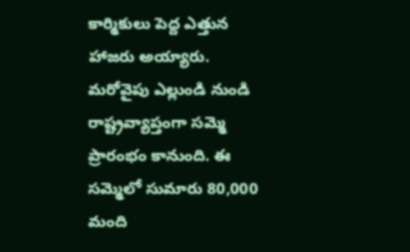కార్మికులు పెద్ద ఎత్తున హాజరు అయ్యారు. మరోవైపు ఎల్లుండి నుండి రాష్ట్రవ్యాప్తంగా సమ్మె ప్రారంభం కానుంది. ఈ సమ్మెలో సుమారు 80,000 మంది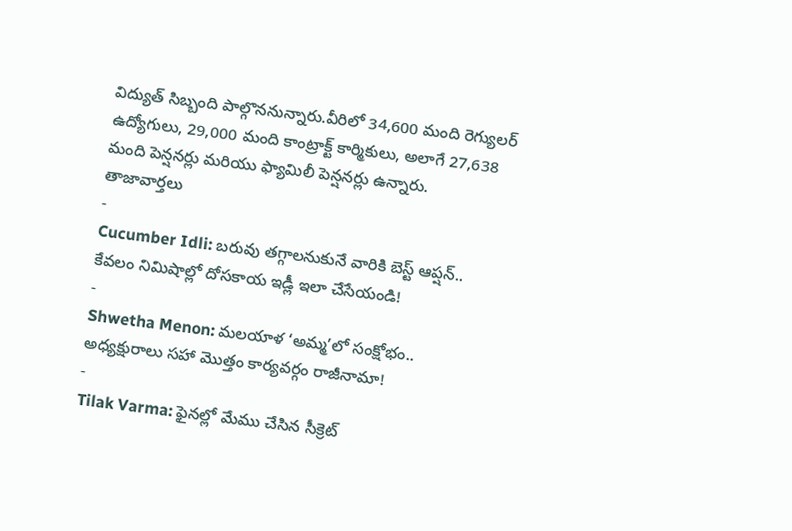విద్యుత్ సిబ్బంది పాల్గొననున్నారు.వీరిలో 34,600 మంది రెగ్యులర్ ఉద్యోగులు, 29,000 మంది కాంట్రాక్ట్ కార్మికులు, అలాగే 27,638 మంది పెన్షనర్లు మరియు ఫ్యామిలీ పెన్షనర్లు ఉన్నారు.
తాజావార్తలు
-
Cucumber Idli: బరువు తగ్గాలనుకునే వారికి బెస్ట్ ఆప్షన్.. కేవలం నిమిషాల్లో దోసకాయ ఇడ్లీ ఇలా చేసేయండి!
-
Shwetha Menon: మలయాళ ‘అమ్మ’లో సంక్షోభం.. అధ్యక్షురాలు సహా మొత్తం కార్యవర్గం రాజీనామా!
-
Tilak Varma: ఫైనల్లో మేము చేసిన సీక్రెట్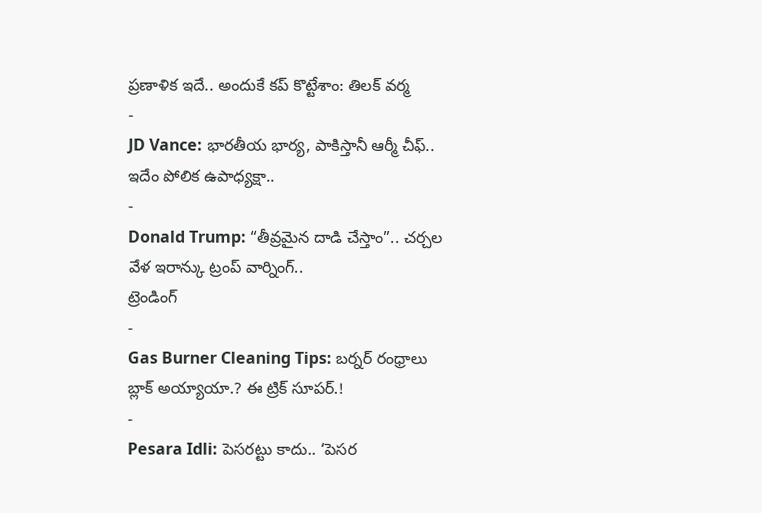ప్రణాళిక ఇదే.. అందుకే కప్ కొట్టేశాం: తిలక్ వర్మ
-
JD Vance: భారతీయ భార్య, పాకిస్తానీ ఆర్మీ చీఫ్.. ఇదేం పోలిక ఉపాధ్యక్షా..
-
Donald Trump: “తీవ్రమైన దాడి చేస్తాం”.. చర్చల వేళ ఇరాన్కు ట్రంప్ వార్నింగ్..
ట్రెండింగ్
-
Gas Burner Cleaning Tips: బర్నర్ రంధ్రాలు బ్లాక్ అయ్యాయా.? ఈ ట్రిక్ సూపర్.!
-
Pesara Idli: పెసరట్టు కాదు.. ‘పెసర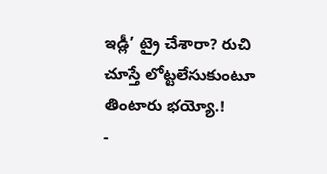ఇడ్లీ’ ట్రై చేశారా? రుచి చూస్తే లోట్టలేసుకుంటూ తింటారు భయ్యో.!
-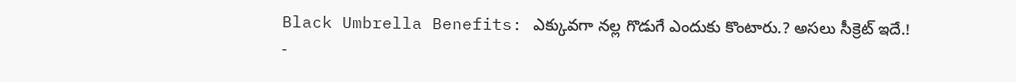Black Umbrella Benefits: ఎక్కువగా నల్ల గొడుగే ఎందుకు కొంటారు.? అసలు సీక్రెట్ ఇదే.!
-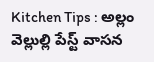Kitchen Tips : అల్లం వెల్లుల్లి పేస్ట్ వాసన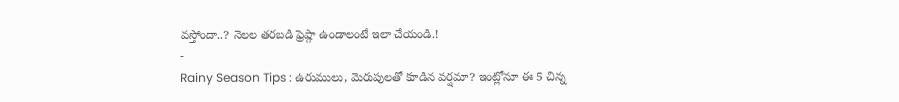వస్తోందా..? నెలల తరబడి ఫ్రెష్గా ఉండాలంటే ఇలా చేయండి.!
-
Rainy Season Tips : ఉరుములు, మెరుపులతో కూడిన వర్షమా? ఇంట్లోనూ ఈ 5 చిన్న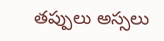తప్పులు అస్సలు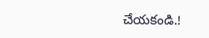చేయకండి.!